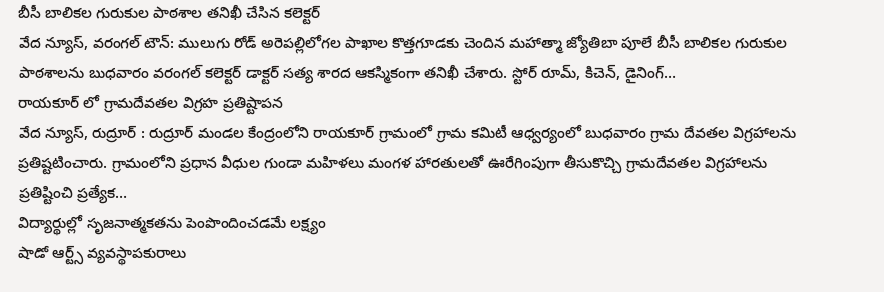బీసీ బాలికల గురుకుల పాఠశాల తనిఖీ చేసిన కలెక్టర్
వేద న్యూస్, వరంగల్ టౌన్: ములుగు రోడ్ అరెపల్లిలోగల పాఖాల కొత్తగూడకు చెందిన మహాత్మా జ్యోతిబా పూలే బీసీ బాలికల గురుకుల పాఠశాలను బుధవారం వరంగల్ కలెక్టర్ డాక్టర్ సత్య శారద ఆకస్మికంగా తనిఖీ చేశారు. స్టోర్ రూమ్, కిచెన్, డైనింగ్…
రాయకూర్ లో గ్రామదేవతల విగ్రహ ప్రతిష్టాపన
వేద న్యూస్, రుద్రూర్ : రుద్రూర్ మండల కేంద్రంలోని రాయకూర్ గ్రామంలో గ్రామ కమిటీ ఆధ్వర్యంలో బుధవారం గ్రామ దేవతల విగ్రహాలను ప్రతిష్టటించారు. గ్రామంలోని ప్రధాన వీధుల గుండా మహిళలు మంగళ హారతులతో ఊరేగింపుగా తీసుకొచ్చి గ్రామదేవతల విగ్రహాలను ప్రతిష్టించి ప్రత్యేక…
విద్యార్థుల్లో సృజనాత్మకతను పెంపొందించడమే లక్ష్యం
షాడో ఆర్ట్స్ వ్యవస్థాపకురాలు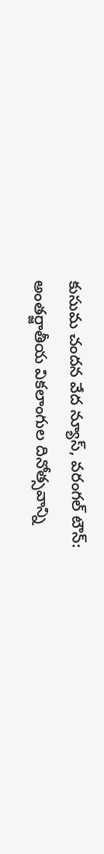కుసుమ చందన వేద న్యూస్, వరంగల్ టౌన్: అంతర్జాతీయ వికలాంగుల దినోత్సవాన్ని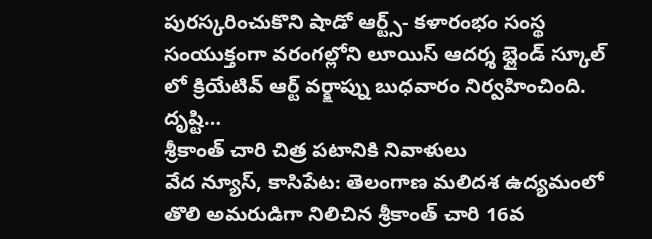పురస్కరించుకొని షాడో ఆర్ట్స్- కళారంభం సంస్థ సంయుక్తంగా వరంగల్లోని లూయిస్ ఆదర్శ బ్లైండ్ స్కూల్ లో క్రియేటివ్ ఆర్ట్ వర్క్షాప్ను బుధవారం నిర్వహించింది. దృష్టి…
శ్రీకాంత్ చారి చిత్ర పటానికి నివాళులు
వేద న్యూస్, కాసిపేట: తెలంగాణ మలిదశ ఉద్యమంలో తొలి అమరుడిగా నిలిచిన శ్రీకాంత్ చారి 16వ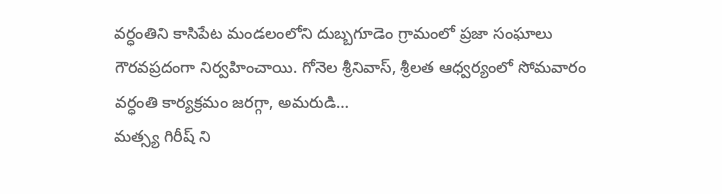వర్ధంతిని కాసిపేట మండలంలోని దుబ్బగూడెం గ్రామంలో ప్రజా సంఘాలు గౌరవప్రదంగా నిర్వహించాయి. గోనెల శ్రీనివాస్, శ్రీలత ఆధ్వర్యంలో సోమవారం వర్ధంతి కార్యక్రమం జరగ్గా, అమరుడి…
మత్స్య గిరీష్ ని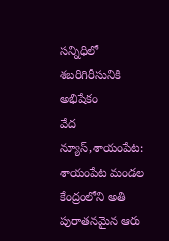సన్నిధిలో శబరిగిరీసునికి అభిషేకం
వేద న్యూస్,శాయంపేట: శాయంపేట మండల కేంద్రంలోని అతి పురాతనమైన ఆరు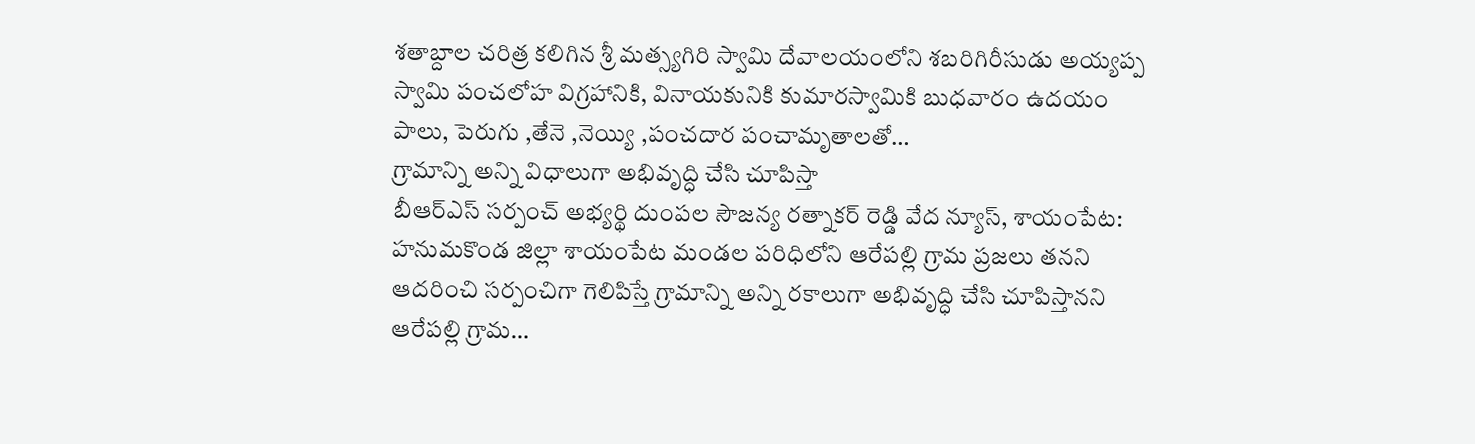శతాబ్దాల చరిత్ర కలిగిన శ్రీ మత్స్యగిరి స్వామి దేవాలయంలోని శబరిగిరీసుడు అయ్యప్ప స్వామి పంచలోహ విగ్రహానికి, వినాయకునికి కుమారస్వామికి బుధవారం ఉదయం పాలు, పెరుగు ,తేనె ,నెయ్యి ,పంచదార పంచామృతాలతో…
గ్రామాన్ని అన్ని విధాలుగా అభివృద్ధి చేసి చూపిస్తా
బీఆర్ఎస్ సర్పంచ్ అభ్యర్థి దుంపల సౌజన్య రత్నాకర్ రెడ్డి వేద న్యూస్, శాయంపేట: హనుమకొండ జిల్లా శాయంపేట మండల పరిధిలోని ఆరేపల్లి గ్రామ ప్రజలు తనని ఆదరించి సర్పంచిగా గెలిపిస్తే గ్రామాన్ని అన్ని రకాలుగా అభివృద్ధి చేసి చూపిస్తానని ఆరేపల్లి గ్రామ…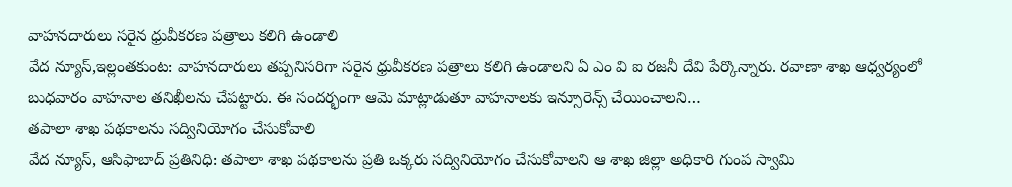వాహనదారులు సరైన ధ్రువీకరణ పత్రాలు కలిగి ఉండాలి
వేద న్యూస్,ఇల్లంతకుంట: వాహనదారులు తప్పనిసరిగా సరైన ధ్రువీకరణ పత్రాలు కలిగి ఉండాలని ఏ ఎం వి ఐ రజనీ దేవి పేర్కొన్నారు. రవాణా శాఖ ఆధ్వర్యంలో బుధవారం వాహనాల తనిఖీలను చేపట్టారు. ఈ సందర్భంగా ఆమె మాట్లాడుతూ వాహనాలకు ఇన్సూరెన్స్ చేయించాలని…
తపాలా శాఖ పథకాలను సద్వినియోగం చేసుకోవాలి
వేద న్యూస్, ఆసిఫాబాద్ ప్రతినిధి: తపాలా శాఖ పథకాలను ప్రతి ఒక్కరు సద్వినియోగం చేసుకోవాలని ఆ శాఖ జిల్లా అధికారి గుంప స్వామి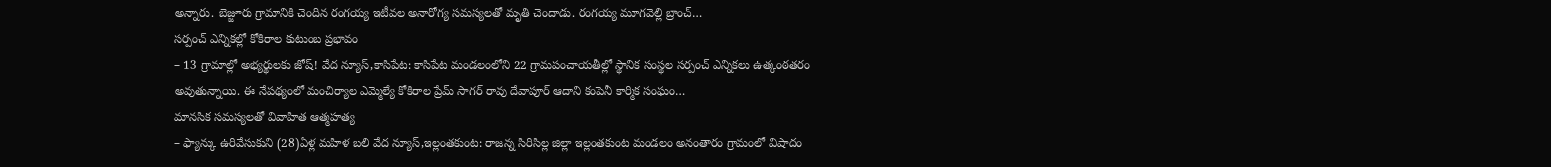అన్నారు. బెజ్జూరు గ్రామానికి చెందిన రంగయ్య ఇటీవల అనారోగ్య సమస్యలతో మృతి చెందాడు. రంగయ్య మూగవెల్లి బ్రాంచ్…
సర్పంచ్ ఎన్నికల్లో కోకిరాల కుటుంబ ప్రభావం
– 13 గ్రామాల్లో అభ్యర్థులకు జోష్! వేద న్యూస్,కాసిపేట: కాసిపేట మండలంలోని 22 గ్రామపంచాయతీల్లో స్థానిక సంస్థల సర్పంచ్ ఎన్నికలు ఉత్కంఠతరం అవుతున్నాయి. ఈ నేపథ్యంలో మంచిర్యాల ఎమ్మెల్యే కోకిరాల ప్రేమ్ సాగర్ రావు దేవాపూర్ ఆదాని కంపెనీ కార్మిక సంఘం…
మానసిక సమస్యలతో వివాహిత ఆత్మహత్య
– ఫ్యాన్కు ఉరివేసుకుని (28)ఏళ్ల మహిళ బలి వేద న్యూస్,ఇల్లంతకుంట: రాజన్న సిరిసిల్ల జిల్లా ఇల్లంతకుంట మండలం అనంతారం గ్రామంలో విషాదం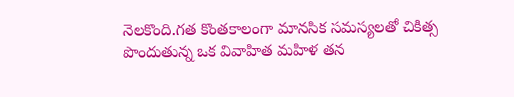నెలకొంది.గత కొంతకాలంగా మానసిక సమస్యలతో చికిత్స పొందుతున్న ఒక వివాహిత మహిళ తన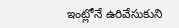ఇంట్లోనే ఉరివేసుకుని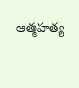ఆత్మహత్య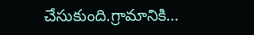చేసుకుంది.గ్రామానికి…